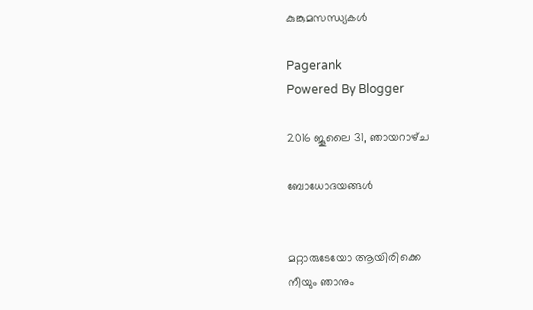കുങ്കുമസന്ധ്യകള്‍

Pagerank
Powered By Blogger

2016 ജൂലൈ 31, ഞായറാഴ്‌ച

ബോധോദയങ്ങൾ


മറ്റാരുടേയോ ആയിരിക്കെ
നീയും ഞാനും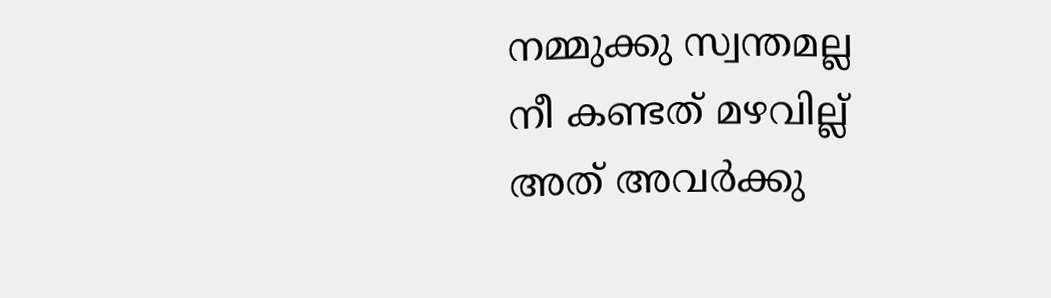നമ്മുക്കു സ്വന്തമല്ല
നീ കണ്ടത് മഴവില്ല്
അത് അവർക്കു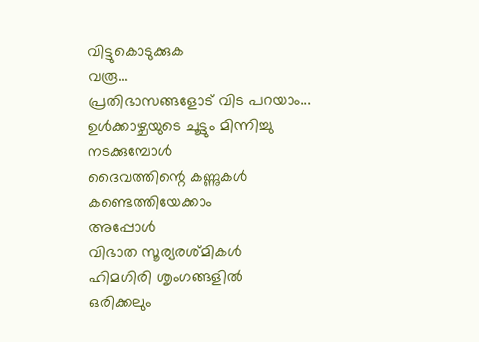വിട്ടുകൊടുക്കുക
വരൂ...
പ്രതിഭാസങ്ങളോട് വിട പറയാം...
ഉൾക്കാഴ്ചയുടെ ചൂട്ടും മിന്നിച്ചു നടക്കുമ്പോൾ
ദൈവത്തിന്റെ കണ്ണുകൾ കണ്ടെത്തിയേക്കാം
അപ്പോൾ
വിഭാത സൂര്യരശ്മികൾ
ഹിമഗിരി ശൃംഗങ്ങളിൽ
ഒരിക്കലും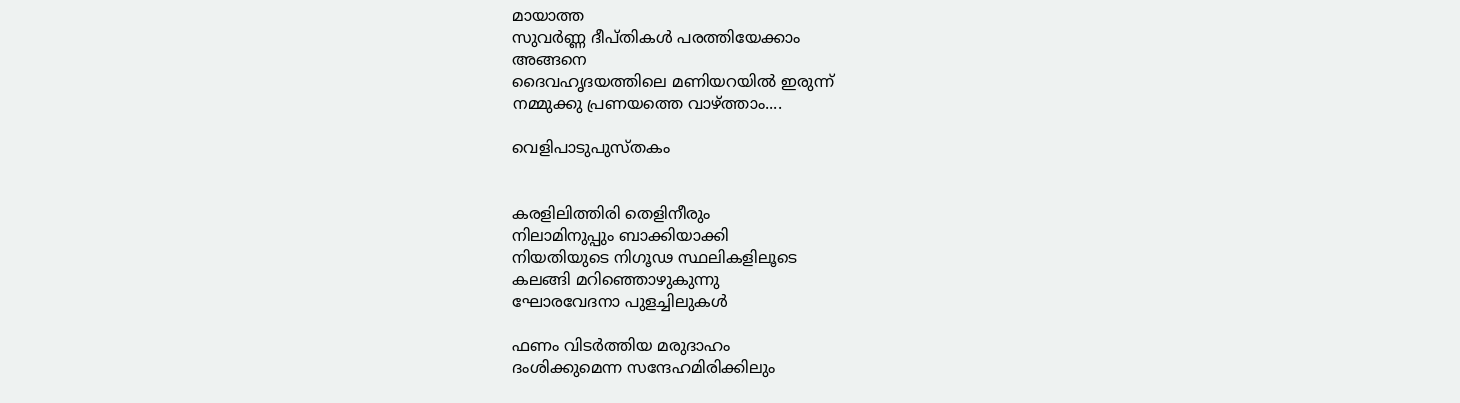മായാത്ത
സുവർണ്ണ ദീപ്തികൾ പരത്തിയേക്കാം
അങ്ങനെ
ദൈവഹൃദയത്തിലെ മണിയറയിൽ ഇരുന്ന്
നമ്മുക്കു പ്രണയത്തെ വാഴ്ത്താം....

വെളിപാടുപുസ്തകം


കരളിലിത്തിരി തെളിനീരും
നിലാമിനുപ്പും ബാക്കിയാക്കി
നിയതിയുടെ നിഗൂഢ സ്ഥലികളിലൂടെ
കലങ്ങി മറിഞ്ഞൊഴുകുന്നു
ഘോരവേദനാ പുളച്ചിലുകൾ

ഫണം വിടർത്തിയ മരുദാഹം
ദംശിക്കുമെന്ന സന്ദേഹമിരിക്കിലും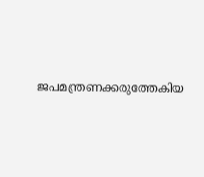ജപമന്ത്രണക്കരുത്തേകിയ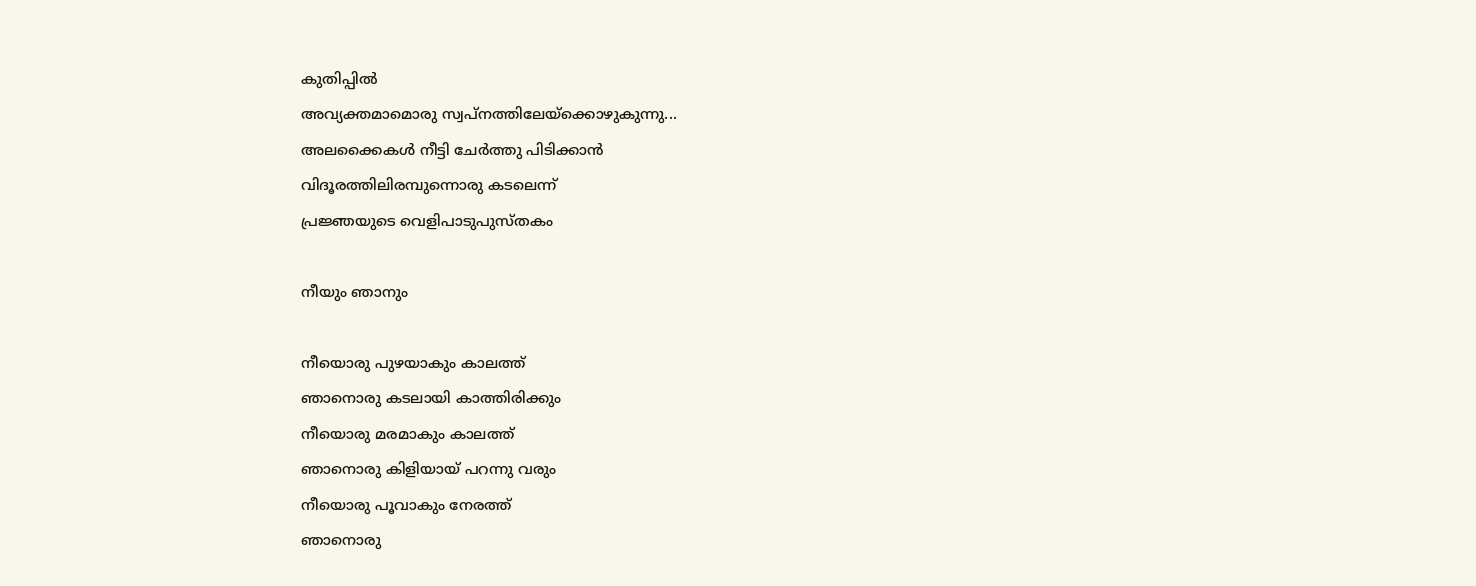കുതിപ്പിൽ
അവ്യക്തമാമൊരു സ്വപ്നത്തിലേയ്ക്കൊഴുകുന്നു...
അലക്കൈകൾ നീട്ടി ചേർത്തു പിടിക്കാൻ
വിദൂരത്തിലിരമ്പുന്നൊരു കടലെന്ന്
പ്രജ്ഞയുടെ വെളിപാടുപുസ്തകം

നീയും ഞാനും

നീയൊരു പുഴയാകും കാലത്ത്
ഞാനൊരു കടലായി കാത്തിരിക്കും
നീയൊരു മരമാകും കാലത്ത്
ഞാനൊരു കിളിയായ് പറന്നു വരും
നീയൊരു പൂവാകും നേരത്ത്
ഞാനൊരു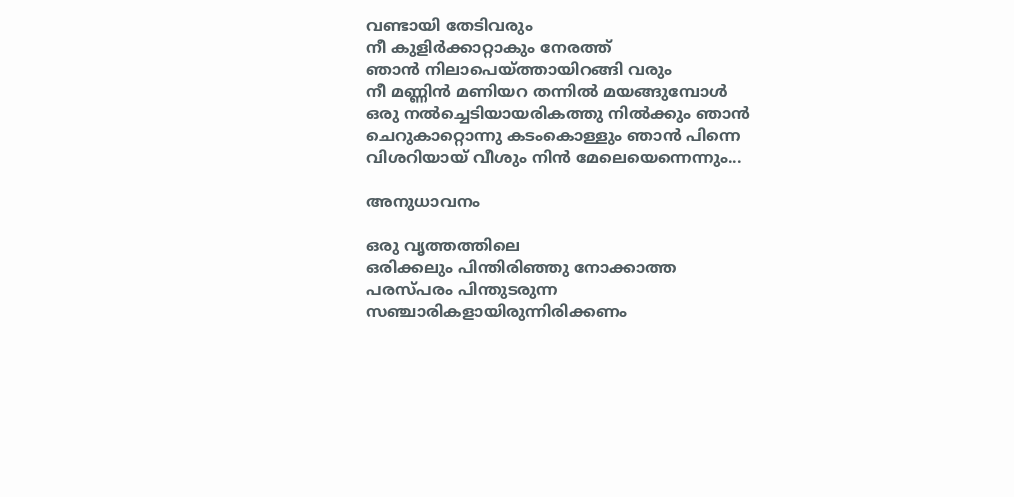വണ്ടായി തേടിവരും
നീ കുളിർക്കാറ്റാകും നേരത്ത്
ഞാൻ നിലാപെയ്‌ത്തായിറങ്ങി വരും
നീ മണ്ണിൻ മണിയറ തന്നിൽ മയങ്ങുമ്പോൾ
ഒരു നൽച്ചെടിയായരികത്തു നിൽക്കും ഞാൻ
ചെറുകാറ്റൊന്നു കടംകൊള്ളും ഞാൻ പിന്നെ
വിശറിയായ് വീശും നിൻ മേലെയെന്നെന്നും...

അനുധാവനം

ഒരു വൃത്തത്തിലെ
ഒരിക്കലും പിന്തിരിഞ്ഞു നോക്കാത്ത
പരസ്പരം പിന്തുടരുന്ന
സഞ്ചാരികളായിരുന്നിരിക്കണം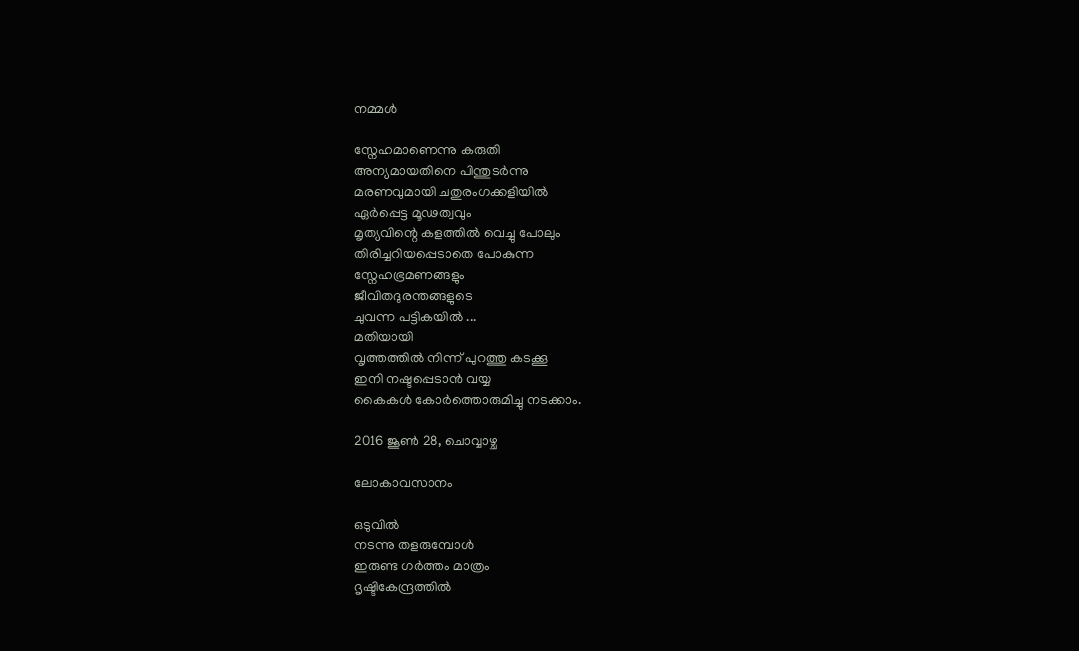നമ്മൾ

സ്നേഹമാണെന്നു കരുതി
അന്യമായതിനെ പിന്തുടർന്നു
മരണവുമായി ചതുരംഗക്കളിയിൽ
ഏർപ്പെട്ട മൂഢത്വവും
മൃത്യവിന്റെ കളത്തിൽ വെച്ചു പോലും
തിരിച്ചറിയപ്പെടാതെ പോകുന്ന
സ്നേഹഭ്രമണങ്ങളും
ജീവിതദുരന്തങ്ങളുടെ
ചുവന്ന പട്ടികയിൽ ...
മതിയായി
വൃത്തത്തിൽ നിന്ന് പുറത്തു കടക്കൂ
ഇനി നഷ്ടപ്പെടാൻ വയ്യ
കൈകൾ കോർത്തൊരുമിച്ചു നടക്കാം.

2016 ജൂൺ 28, ചൊവ്വാഴ്ച

ലോകാവസാനം

ഒടുവിൽ
നടന്നു തളരുമ്പോൾ
ഇരുണ്ട ഗർത്തം മാത്രം
ദൃഷ്ടികേന്ദ്രത്തിൽ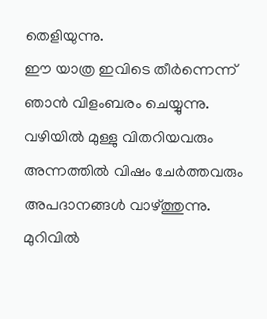തെളിയുന്നു.
ഈ യാത്ര ഇവിടെ തീർന്നെന്ന്
ഞാൻ വിളംബരം ചെയ്യുന്നു.
വഴിയിൽ മുള്ളു വിതറിയവരും
അന്നത്തിൽ വിഷം ചേർത്തവരും
അപദാനങ്ങൾ വാഴ്ത്തുന്നു.
മുറിവിൽ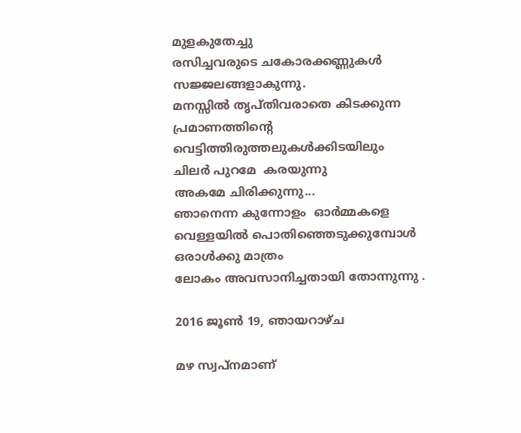മുളകുതേച്ചു
രസിച്ചവരുടെ ചകോരക്കണ്ണുകൾ
സജ്ജലങ്ങളാകുന്നു.
മനസ്സിൽ തൃപ്തിവരാതെ കിടക്കുന്ന
പ്രമാണത്തിന്റെ
വെട്ടിത്തിരുത്തലുകൾക്കിടയിലും
ചിലർ പുറമേ  കരയുന്നു
അകമേ ചിരിക്കുന്നു...
ഞാനെന്ന കുന്നോളം  ഓർമ്മകളെ
വെള്ളയിൽ പൊതിഞ്ഞെടുക്കുമ്പോൾ
ഒരാൾക്കു മാത്രം
ലോകം അവസാനിച്ചതായി തോന്നുന്നു .

2016 ജൂൺ 19, ഞായറാഴ്‌ച

മഴ സ്വപ്നമാണ്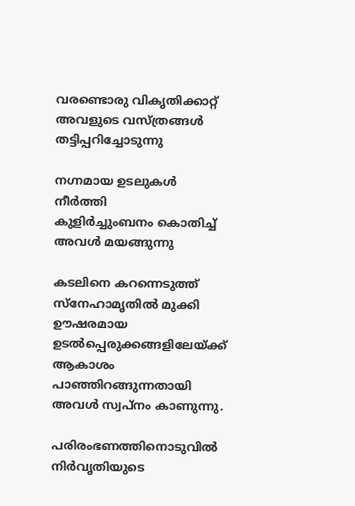വരണ്ടൊരു വികൃതിക്കാറ്റ്
അവളുടെ വസ്ത്രങ്ങൾ
തട്ടിപ്പറിച്ചോടുന്നു

നഗ്നമായ ഉടലുകൾ നീർത്തി
കുളിർച്ചുംബനം കൊതിച്ച്
അവൾ മയങ്ങുന്നു

കടലിനെ കറന്നെടുത്ത്
സ്നേഹാമൃതിൽ മുക്കി
ഊഷരമായ ഉടൽപ്പെരുക്കങ്ങളിലേയ്ക്ക്
ആകാശം പാഞ്ഞിറങ്ങുന്നതായി
അവൾ സ്വപ്നം കാണുന്നു.

പരിരംഭണത്തിനൊടുവിൽ
നിർവൃതിയുടെ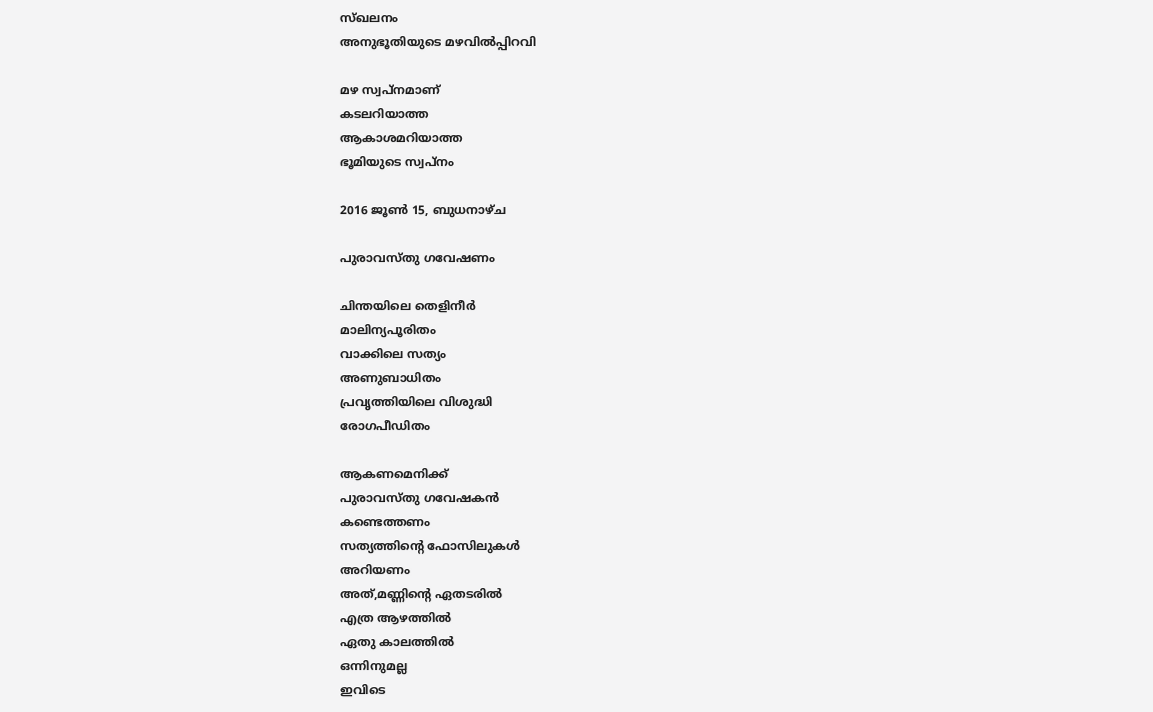സ്ഖലനം
അനുഭൂതിയുടെ മഴവിൽപ്പിറവി

മഴ സ്വപ്നമാണ്
കടലറിയാത്ത
ആകാശമറിയാത്ത
ഭൂമിയുടെ സ്വപ്നം

2016 ജൂൺ 15, ബുധനാഴ്‌ച

പുരാവസ്തു ഗവേഷണം

ചിന്തയിലെ തെളിനീർ
മാലിന്യപൂരിതം
വാക്കിലെ സത്യം
അണുബാധിതം
പ്രവൃത്തിയിലെ വിശുദ്ധി
രോഗപീഡിതം

ആകണമെനിക്ക്
പുരാവസ്തു ഗവേഷകൻ
കണ്ടെത്തണം
സത്യത്തിന്റെ ഫോസിലുകൾ
അറിയണം
അത്,മണ്ണിന്റെ ഏതടരിൽ
എത്ര ആഴത്തിൽ
ഏതു കാലത്തിൽ
ഒന്നിനുമല്ല
ഇവിടെ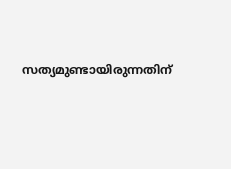സത്യമുണ്ടായിരുന്നതിന്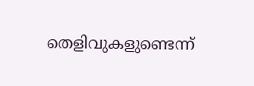തെളിവുകളുണ്ടെന്ന്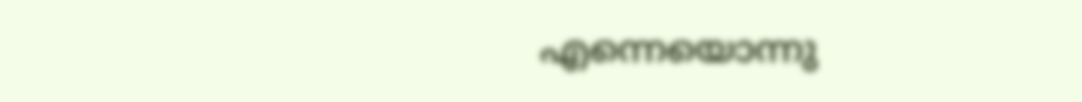എന്നെയൊന്നു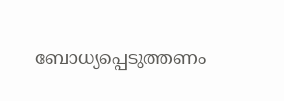ബോധ്യപ്പെടുത്തണം